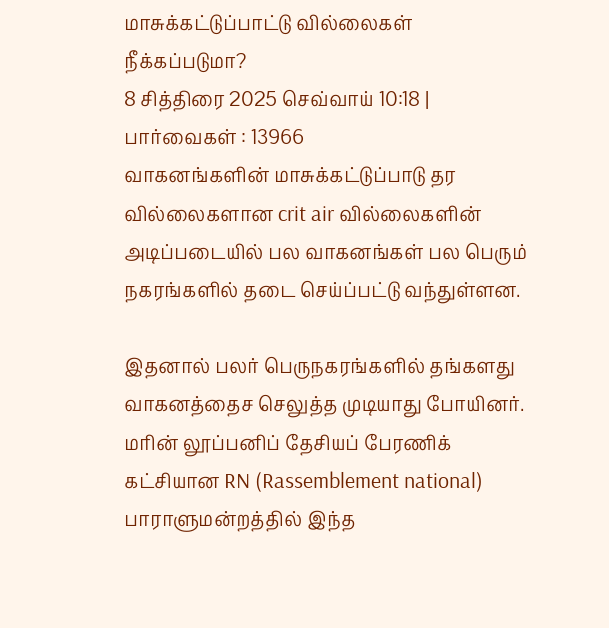மாசுக்கட்டுப்பாட்டு வில்லைகள் நீக்கப்படுமா?
8 சித்திரை 2025 செவ்வாய் 10:18 | பார்வைகள் : 13966
வாகனங்களின் மாசுக்கட்டுப்பாடு தர வில்லைகளான crit air வில்லைகளின் அடிப்படையில் பல வாகனங்கள் பல பெரும் நகரங்களில் தடை செய்ப்பட்டு வந்துள்ளன.

இதனால் பலர் பெருநகரங்களில் தங்களது வாகனத்தைச செலுத்த முடியாது போயினர்.
மரின் லூப்பனிப் தேசியப் பேரணிக் கட்சியான RN (Rassemblement national) பாராளுமன்றத்தில் இந்த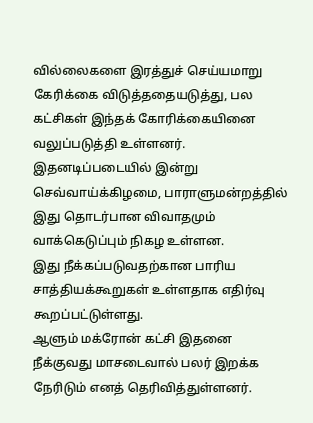வில்லைகளை இரத்துச் செய்யமாறு கேரிக்கை விடுத்ததையடுத்து, பல கட்சிகள் இந்தக் கோரிக்கையினை வலுப்படுத்தி உள்ளனர்.
இதனடிப்படையில் இன்று செவ்வாய்க்கிழமை, பாராளுமன்றத்தில் இது தொடர்பான விவாதமும் வாக்கெடுப்பும் நிகழ உள்ளன.
இது நீக்கப்படுவதற்கான பாரிய சாத்தியக்கூறுகள் உள்ளதாக எதிர்வு கூறப்பட்டுள்ளது.
ஆளும் மக்ரோன் கட்சி இதனை நீக்குவது மாசடைவால் பலர் இறக்க நேரிடும் எனத் தெரிவித்துள்ளனர்.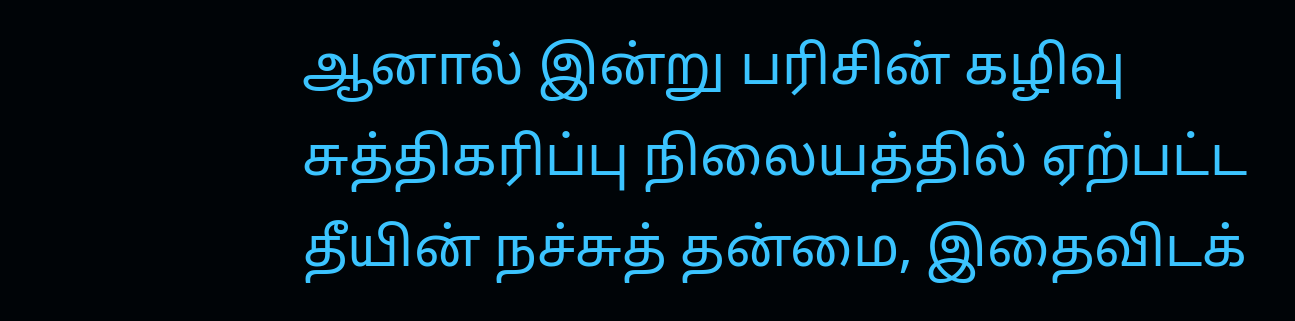ஆனால் இன்று பரிசின் கழிவு சுத்திகரிப்பு நிலையத்தில் ஏற்பட்ட தீயின் நச்சுத் தன்மை, இதைவிடக்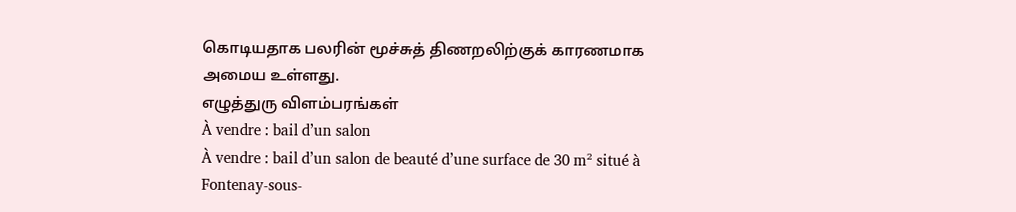கொடியதாக பலரின் மூச்சுத் திணறலிற்குக் காரணமாக அமைய உள்ளது.
எழுத்துரு விளம்பரங்கள்
À vendre : bail d’un salon
À vendre : bail d’un salon de beauté d’une surface de 30 m² situé à Fontenay-sous-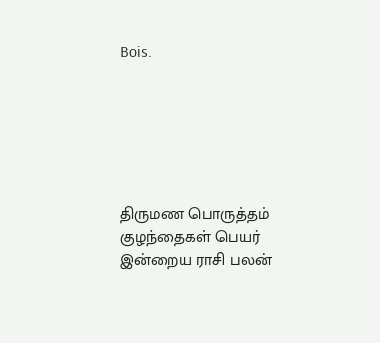Bois.






திருமண பொருத்தம்
குழந்தைகள் பெயர்
இன்றைய ராசி பலன்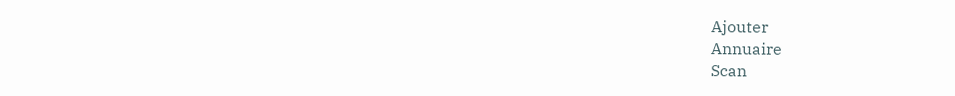Ajouter
Annuaire
Scan